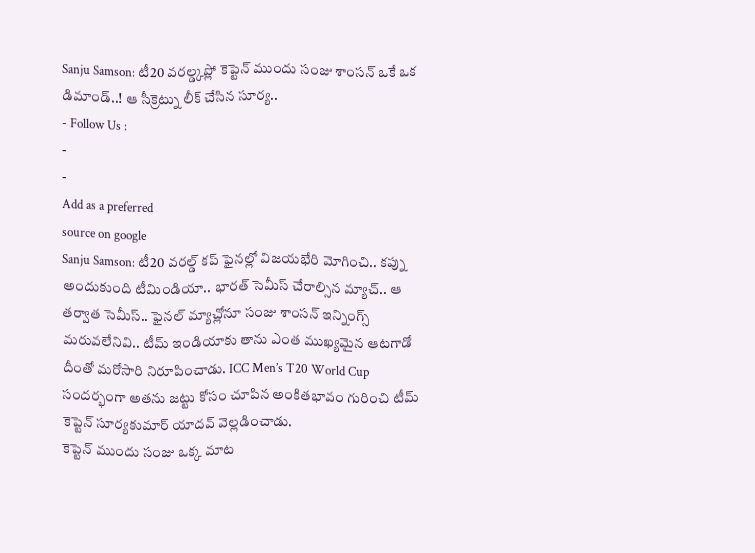Sanju Samson: టీ20 వరల్డ్కప్లో కెప్టెన్ ముందు సంజు శాంసన్ ఒకే ఒక డిమాండ్..! ఆ సీక్రెట్ను లీక్ చేసిన సూర్య..
- Follow Us :
-
-
Add as a preferred
source on google
Sanju Samson: టీ20 వరల్డ్ కప్ ఫైనల్లో విజయభేరి మోగించి.. కప్ను అందుకుంది టీమిండియా.. భారత్ సెమీస్ చేరాల్సిన మ్యాచ్.. ఆ తర్వాత సెమీస్.. ఫైనల్ మ్యాచ్లోనూ సంజు శాంసన్ ఇన్నింగ్స్ మరువలేనివి.. టీమ్ ఇండియాకు తాను ఎంత ముఖ్యమైన ఆటగాడో దీంతో మరోసారి నిరూపించాడు. ICC Men’s T20 World Cup సందర్భంగా అతను జట్టు కోసం చూపిన అంకితభావం గురించి టీమ్ కెప్టెన్ సూర్యకుమార్ యాదవ్ వెల్లడించాడు.
కెప్టెన్ ముందు సంజు ఒక్క మాట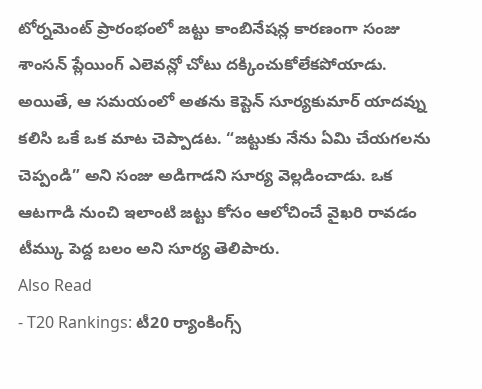టోర్నమెంట్ ప్రారంభంలో జట్టు కాంబినేషన్ల కారణంగా సంజు శాంసన్ ప్లేయింగ్ ఎలెవన్లో చోటు దక్కించుకోలేకపోయాడు. అయితే, ఆ సమయంలో అతను కెప్టెన్ సూర్యకుమార్ యాదవ్ను కలిసి ఒకే ఒక మాట చెప్పాడట. “జట్టుకు నేను ఏమి చేయగలను చెప్పండి” అని సంజు అడిగాడని సూర్య వెల్లడించాడు. ఒక ఆటగాడి నుంచి ఇలాంటి జట్టు కోసం ఆలోచించే వైఖరి రావడం టీమ్కు పెద్ద బలం అని సూర్య తెలిపారు.
Also Read
- T20 Rankings: టీ20 ర్యాంకింగ్స్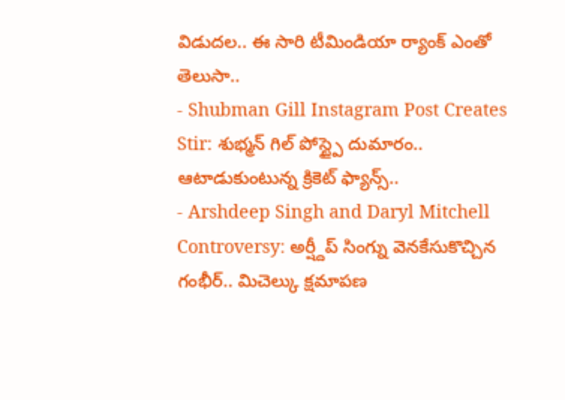విడుదల.. ఈ సారి టీమిండియా ర్యాంక్ ఎంతో తెలుసా..
- Shubman Gill Instagram Post Creates Stir: శుభ్మన్ గిల్ పోస్ట్పై దుమారం.. ఆటాడుకుంటున్న క్రికెట్ ఫ్యాన్స్..
- Arshdeep Singh and Daryl Mitchell Controversy: అర్ష్దీప్ సింగ్ను వెనకేసుకొచ్చిన గంభీర్.. మిచెల్కు క్షమాపణ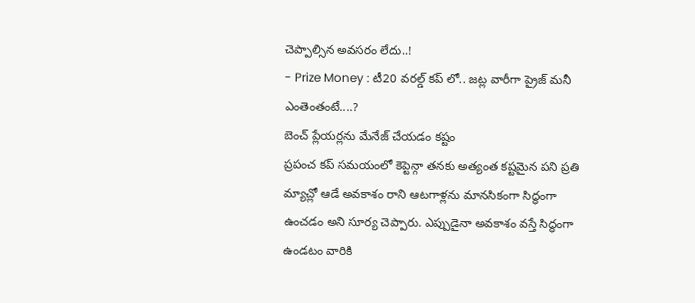చెప్పాల్సిన అవసరం లేదు..!
- Prize Money : టీ20 వరల్డ్ కప్ లో.. జట్ల వారీగా ప్రైజ్ మనీ ఎంతెంతంటే....?
బెంచ్ ప్లేయర్లను మేనేజ్ చేయడం కష్టం
ప్రపంచ కప్ సమయంలో కెప్టెన్గా తనకు అత్యంత కష్టమైన పని ప్రతి మ్యాచ్లో ఆడే అవకాశం రాని ఆటగాళ్లను మానసికంగా సిద్ధంగా ఉంచడం అని సూర్య చెప్పారు. ఎప్పుడైనా అవకాశం వస్తే సిద్ధంగా ఉండటం వారికి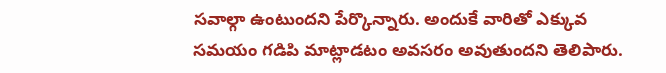సవాల్గా ఉంటుందని పేర్కొన్నారు. అందుకే వారితో ఎక్కువ సమయం గడిపి మాట్లాడటం అవసరం అవుతుందని తెలిపారు.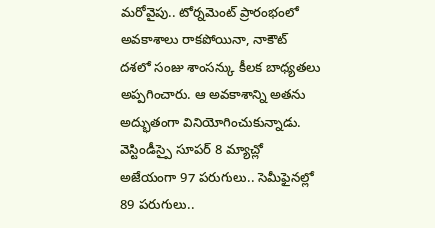మరోవైపు.. టోర్నమెంట్ ప్రారంభంలో అవకాశాలు రాకపోయినా, నాకౌట్ దశలో సంజు శాంసన్కు కీలక బాధ్యతలు అప్పగించారు. ఆ అవకాశాన్ని అతను అద్భుతంగా వినియోగించుకున్నాడు. వెస్టిండీస్పై సూపర్ 8 మ్యాచ్లో అజేయంగా 97 పరుగులు.. సెమీఫైనల్లో 89 పరుగులు..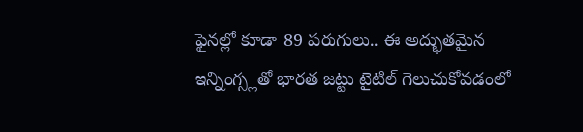ఫైనల్లో కూడా 89 పరుగులు.. ఈ అద్భుతమైన ఇన్నింగ్స్లతో భారత జట్టు టైటిల్ గెలుచుకోవడంలో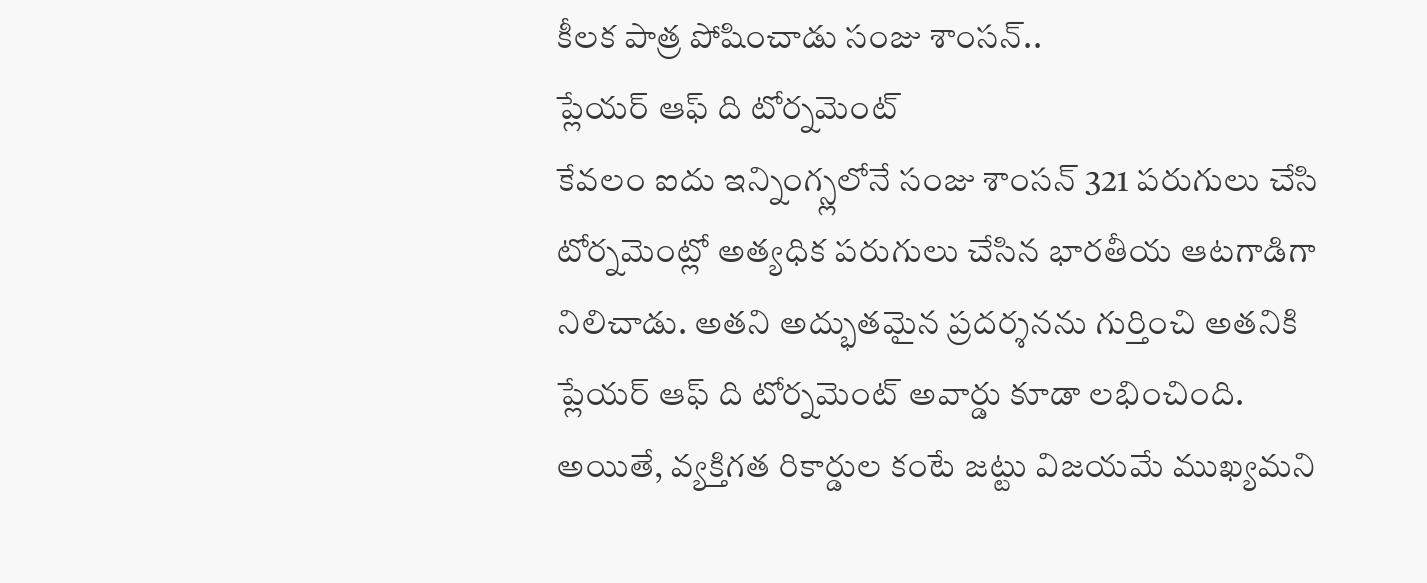కీలక పాత్ర పోషించాడు సంజు శాంసన్..
ప్లేయర్ ఆఫ్ ది టోర్నమెంట్
కేవలం ఐదు ఇన్నింగ్స్లలోనే సంజు శాంసన్ 321 పరుగులు చేసి టోర్నమెంట్లో అత్యధిక పరుగులు చేసిన భారతీయ ఆటగాడిగా నిలిచాడు. అతని అద్భుతమైన ప్రదర్శనను గుర్తించి అతనికి ప్లేయర్ ఆఫ్ ది టోర్నమెంట్ అవార్డు కూడా లభించింది. అయితే, వ్యక్తిగత రికార్డుల కంటే జట్టు విజయమే ముఖ్యమని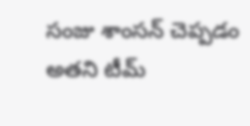సంజు శాంసన్ చెప్పడం అతని టీమ్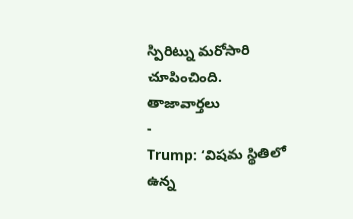స్పిరిట్ను మరోసారి చూపించింది.
తాజావార్తలు
-
Trump: ‘విషమ స్థితిలో ఉన్న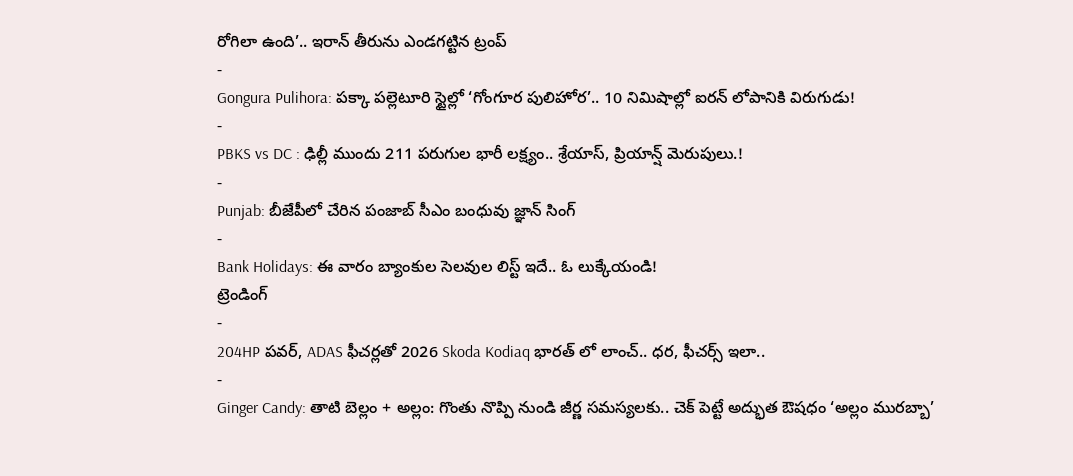రోగిలా ఉంది’.. ఇరాన్ తీరును ఎండగట్టిన ట్రంప్
-
Gongura Pulihora: పక్కా పల్లెటూరి స్టైల్లో ‘గోంగూర పులిహోర’.. 10 నిమిషాల్లో ఐరన్ లోపానికి విరుగుడు!
-
PBKS vs DC : ఢిల్లీ ముందు 211 పరుగుల భారీ లక్ష్యం.. శ్రేయాస్, ప్రియాన్ష్ మెరుపులు.!
-
Punjab: బీజేపీలో చేరిన పంజాబ్ సీఎం బంధువు జ్ఞాన్ సింగ్
-
Bank Holidays: ఈ వారం బ్యాంకుల సెలవుల లిస్ట్ ఇదే.. ఓ లుక్కేయండి!
ట్రెండింగ్
-
204HP పవర్, ADAS ఫీచర్లతో 2026 Skoda Kodiaq భారత్ లో లాంచ్.. ధర, ఫీచర్స్ ఇలా..
-
Ginger Candy: తాటి బెల్లం + అల్లం: గొంతు నొప్పి నుండి జీర్ణ సమస్యలకు.. చెక్ పెట్టే అద్భుత ఔషధం ‘అల్లం మురబ్బా’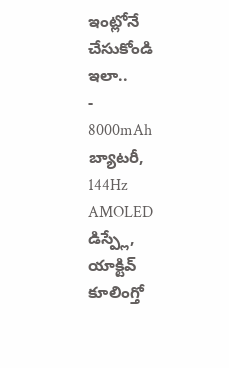ఇంట్లోనే చేసుకోండి ఇలా..
-
8000mAh బ్యాటరీ, 144Hz AMOLED డిస్ప్లే, యాక్టివ్ కూలింగ్తో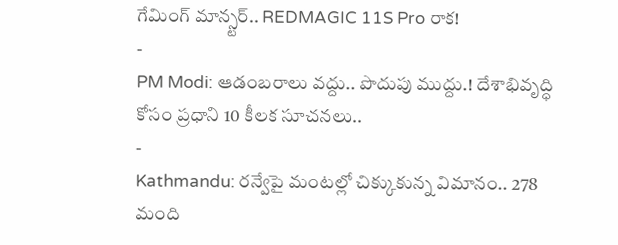గేమింగ్ మాన్స్టర్.. REDMAGIC 11S Pro రాక!
-
PM Modi: ఆడంబరాలు వద్దు.. పొదుపు ముద్దు.! దేశాభివృద్ధి కోసం ప్రధాని 10 కీలక సూచనలు..
-
Kathmandu: రన్వేపై మంటల్లో చిక్కుకున్న విమానం.. 278 మంది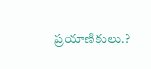ప్రయాణికులు.?